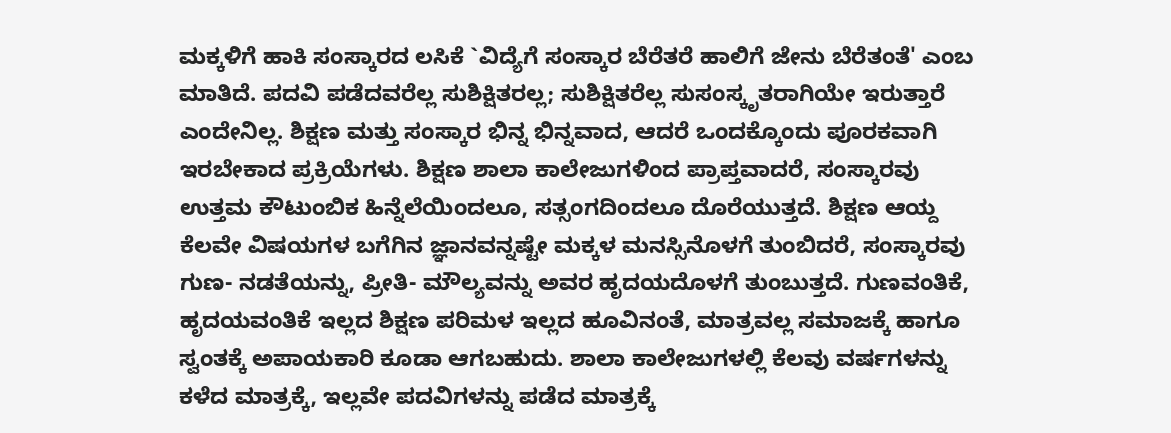ಮಕ್ಕಳಿಗೆ ಹಾಕಿ ಸಂಸ್ಕಾರದ ಲಸಿಕೆ `ವಿದ್ಯೆಗೆ ಸಂಸ್ಕಾರ ಬೆರೆತರೆ ಹಾಲಿಗೆ ಜೇನು ಬೆರೆತಂತೆ' ಎಂಬ ಮಾತಿದೆ. ಪದವಿ ಪಡೆದವರೆಲ್ಲ ಸುಶಿಕ್ಷಿತರಲ್ಲ; ಸುಶಿಕ್ಷಿತರೆಲ್ಲ ಸುಸಂಸ್ಕೃತರಾಗಿಯೇ ಇರುತ್ತಾರೆ ಎಂದೇನಿಲ್ಲ. ಶಿಕ್ಷಣ ಮತ್ತು ಸಂಸ್ಕಾರ ಭಿನ್ನ ಭಿನ್ನವಾದ, ಆದರೆ ಒಂದಕ್ಕೊಂದು ಪೂರಕವಾಗಿ ಇರಬೇಕಾದ ಪ್ರಕ್ರಿಯೆಗಳು. ಶಿಕ್ಷಣ ಶಾಲಾ ಕಾಲೇಜುಗಳಿಂದ ಪ್ರಾಪ್ತವಾದರೆ, ಸಂಸ್ಕಾರವು ಉತ್ತಮ ಕೌಟುಂಬಿಕ ಹಿನ್ನೆಲೆಯಿಂದಲೂ, ಸತ್ಸಂಗದಿಂದಲೂ ದೊರೆಯುತ್ತದೆ. ಶಿಕ್ಷಣ ಆಯ್ದ ಕೆಲವೇ ವಿಷಯಗಳ ಬಗೆಗಿನ ಜ್ಞಾನವನ್ನಷ್ಟೇ ಮಕ್ಕಳ ಮನಸ್ಸಿನೊಳಗೆ ತುಂಬಿದರೆ, ಸಂಸ್ಕಾರವು ಗುಣ- ನಡತೆಯನ್ನು, ಪ್ರೀತಿ- ಮೌಲ್ಯವನ್ನು ಅವರ ಹೃದಯದೊಳಗೆ ತುಂಬುತ್ತದೆ. ಗುಣವಂತಿಕೆ, ಹೃದಯವಂತಿಕೆ ಇಲ್ಲದ ಶಿಕ್ಷಣ ಪರಿಮಳ ಇಲ್ಲದ ಹೂವಿನಂತೆ, ಮಾತ್ರವಲ್ಲ ಸಮಾಜಕ್ಕೆ ಹಾಗೂ ಸ್ವಂತಕ್ಕೆ ಅಪಾಯಕಾರಿ ಕೂಡಾ ಆಗಬಹುದು. ಶಾಲಾ ಕಾಲೇಜುಗಳಲ್ಲಿ ಕೆಲವು ವರ್ಷಗಳನ್ನು ಕಳೆದ ಮಾತ್ರಕ್ಕೆ, ಇಲ್ಲವೇ ಪದವಿಗಳನ್ನು ಪಡೆದ ಮಾತ್ರಕ್ಕೆ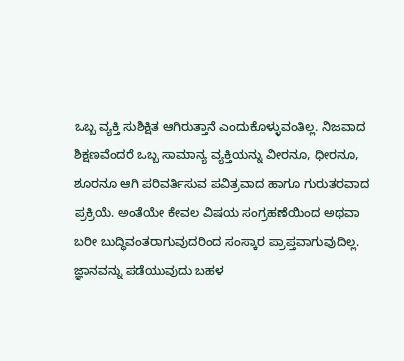ಒಬ್ಬ ವ್ಯಕ್ತಿ ಸುಶಿಕ್ಷಿತ ಆಗಿರುತ್ತಾನೆ ಎಂದುಕೊಳ್ಳುವಂತಿಲ್ಲ. ನಿಜವಾದ ಶಿಕ್ಷಣವೆಂದರೆ ಒಬ್ಬ ಸಾಮಾನ್ಯ ವ್ಯಕ್ತಿಯನ್ನು ವೀರನೂ, ಧೀರನೂ, ಶೂರನೂ ಆಗಿ ಪರಿವರ್ತಿಸುವ ಪವಿತ್ರವಾದ ಹಾಗೂ ಗುರುತರವಾದ ಪ್ರಕ್ರಿಯೆ. ಅಂತೆಯೇ ಕೇವಲ ವಿಷಯ ಸಂಗ್ರಹಣೆಯಿಂದ ಅಥವಾ ಬರೀ ಬುದ್ಧಿವಂತರಾಗುವುದರಿಂದ ಸಂಸ್ಕಾರ ಪ್ರಾಪ್ತವಾಗುವುದಿಲ್ಲ. ಜ್ಞಾನವನ್ನು ಪಡೆಯುವುದು ಬಹಳ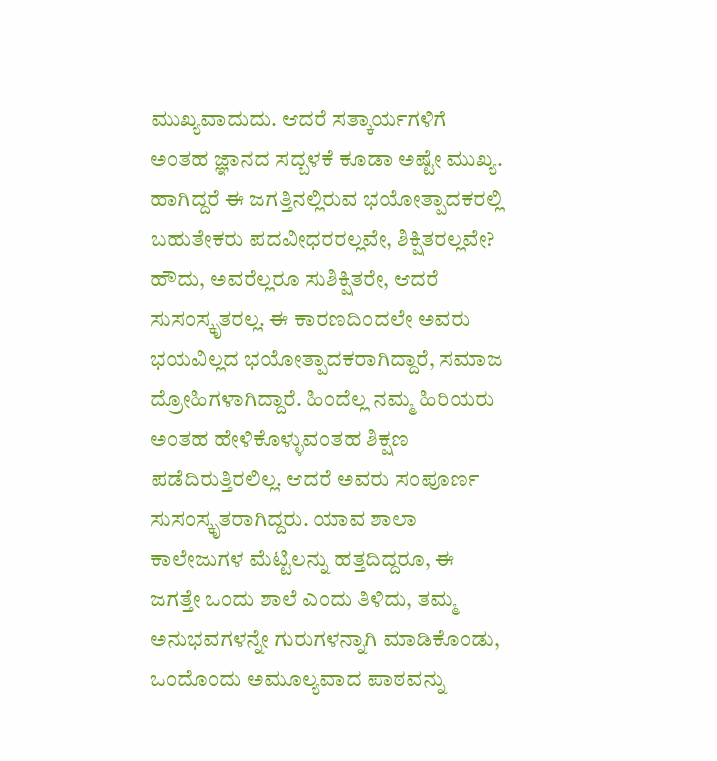ಮುಖ್ಯವಾದುದು. ಆದರೆ ಸತ್ಕಾರ್ಯಗಳಿಗೆ ಅಂತಹ ಜ್ಞಾನದ ಸದ್ಬಳಕೆ ಕೂಡಾ ಅಷ್ಟೇ ಮುಖ್ಯ. ಹಾಗಿದ್ದರೆ ಈ ಜಗತ್ತಿನಲ್ಲಿರುವ ಭಯೋತ್ಪಾದಕರಲ್ಲಿ ಬಹುತೇಕರು ಪದವೀಧರರಲ್ಲವೇ, ಶಿಕ್ಷಿತರಲ್ಲವೇ? ಹೌದು, ಅವರೆಲ್ಲರೂ ಸುಶಿಕ್ಷಿತರೇ, ಆದರೆ ಸುಸಂಸ್ಕೃತರಲ್ಲ. ಈ ಕಾರಣದಿಂದಲೇ ಅವರು ಭಯವಿಲ್ಲದ ಭಯೋತ್ಪಾದಕರಾಗಿದ್ದಾರೆ, ಸಮಾಜ ದ್ರೋಹಿಗಳಾಗಿದ್ದಾರೆ. ಹಿಂದೆಲ್ಲ ನಮ್ಮ ಹಿರಿಯರು ಅಂತಹ ಹೇಳಿಕೊಳ್ಳುವಂತಹ ಶಿಕ್ಷಣ ಪಡೆದಿರುತ್ತಿರಲಿಲ್ಲ. ಆದರೆ ಅವರು ಸಂಪೂರ್ಣ ಸುಸಂಸ್ಕೃತರಾಗಿದ್ದರು. ಯಾವ ಶಾಲಾ ಕಾಲೇಜುಗಳ ಮೆಟ್ಟಿಲನ್ನು ಹತ್ತದಿದ್ದರೂ, ಈ ಜಗತ್ತೇ ಒಂದು ಶಾಲೆ ಎಂದು ತಿಳಿದು, ತಮ್ಮ ಅನುಭವಗಳನ್ನೇ ಗುರುಗಳನ್ನಾಗಿ ಮಾಡಿಕೊಂಡು, ಒಂದೊಂದು ಅಮೂಲ್ಯವಾದ ಪಾಠವನ್ನು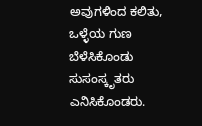ಅವುಗಳಿಂದ ಕಲಿತು, ಒಳ್ಳೆಯ ಗುಣ ಬೆಳೆಸಿಕೊಂಡು ಸುಸಂಸ್ಕೃತರು ಎನಿಸಿಕೊಂಡರು.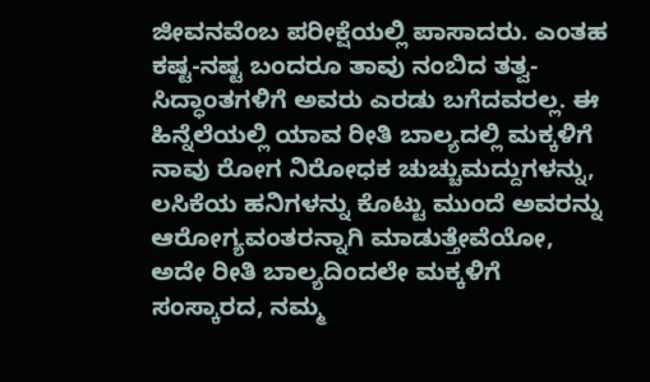ಜೀವನವೆಂಬ ಪರೀಕ್ಷೆಯಲ್ಲಿ ಪಾಸಾದರು. ಎಂತಹ ಕಷ್ಟ-ನಷ್ಟ ಬಂದರೂ ತಾವು ನಂಬಿದ ತತ್ವ- ಸಿದ್ಧಾಂತಗಳಿಗೆ ಅವರು ಎರಡು ಬಗೆದವರಲ್ಲ. ಈ ಹಿನ್ನೆಲೆಯಲ್ಲಿ ಯಾವ ರೀತಿ ಬಾಲ್ಯದಲ್ಲಿ ಮಕ್ಕಳಿಗೆ ನಾವು ರೋಗ ನಿರೋಧಕ ಚುಚ್ಚುಮದ್ದುಗಳನ್ನು, ಲಸಿಕೆಯ ಹನಿಗಳನ್ನು ಕೊಟ್ಟು ಮುಂದೆ ಅವರನ್ನು ಆರೋಗ್ಯವಂತರನ್ನಾಗಿ ಮಾಡುತ್ತೇವೆಯೋ, ಅದೇ ರೀತಿ ಬಾಲ್ಯದಿಂದಲೇ ಮಕ್ಕಳಿಗೆ ಸಂಸ್ಕಾರದ, ನಮ್ಮ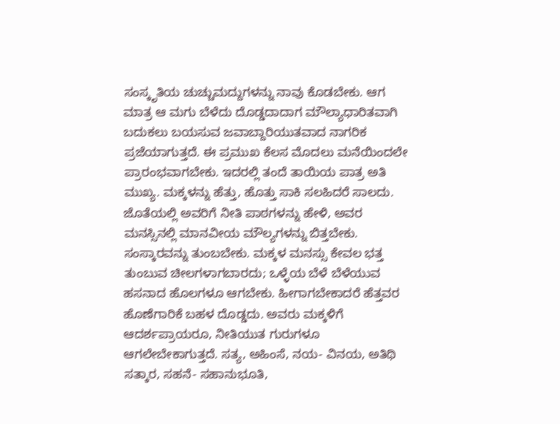ಸಂಸ್ಕೃತಿಯ ಚುಚ್ಚುಮದ್ದುಗಳನ್ನು ನಾವು ಕೊಡಬೇಕು. ಆಗ ಮಾತ್ರ ಆ ಮಗು ಬೆಳೆದು ದೊಡ್ಡದಾದಾಗ ಮೌಲ್ಯಾಧಾರಿತವಾಗಿ ಬದುಕಲು ಬಯಸುವ ಜವಾಬ್ದಾರಿಯುತವಾದ ನಾಗರಿಕ ಪ್ರಜೆಯಾಗುತ್ತದೆ. ಈ ಪ್ರಮುಖ ಕೆಲಸ ಮೊದಲು ಮನೆಯಿಂದಲೇ ಪ್ರಾರಂಭವಾಗಬೇಕು. ಇದರಲ್ಲಿ ತಂದೆ ತಾಯಿಯ ಪಾತ್ರ ಅತಿ ಮುಖ್ಯ. ಮಕ್ಕಳನ್ನು ಹೆತ್ತು, ಹೊತ್ತು ಸಾಕಿ ಸಲಹಿದರೆ ಸಾಲದು. ಜೊತೆಯಲ್ಲಿ ಅವರಿಗೆ ನೀತಿ ಪಾಠಗಳನ್ನು ಹೇಳಿ, ಅವರ ಮನಸ್ಸಿನಲ್ಲಿ ಮಾನವೀಯ ಮೌಲ್ಯಗಳನ್ನು ಬಿತ್ತಬೇಕು. ಸಂಸ್ಕಾರವನ್ನು ತುಂಬಬೇಕು. ಮಕ್ಕಳ ಮನಸ್ಸು ಕೇವಲ ಭತ್ತ ತುಂಬುವ ಚೀಲಗಳಾಗಬಾರದು; ಒಳ್ಳೆಯ ಬೆಳೆ ಬೆಳೆಯುವ ಹಸನಾದ ಹೊಲಗಳೂ ಆಗಬೇಕು. ಹೀಗಾಗಬೇಕಾದರೆ ಹೆತ್ತವರ ಹೊಣೆಗಾರಿಕೆ ಬಹಳ ದೊಡ್ಡದು. ಅವರು ಮಕ್ಕಳಿಗೆ ಆದರ್ಶಪ್ರಾಯರೂ, ನೀತಿಯುತ ಗುರುಗಳೂ ಆಗಲೇಬೇಕಾಗುತ್ತದೆ. ಸತ್ಯ, ಅಹಿಂಸೆ, ನಯ- ವಿನಯ, ಅತಿಥಿ ಸತ್ಕಾರ, ಸಹನೆ- ಸಹಾನುಭೂತಿ,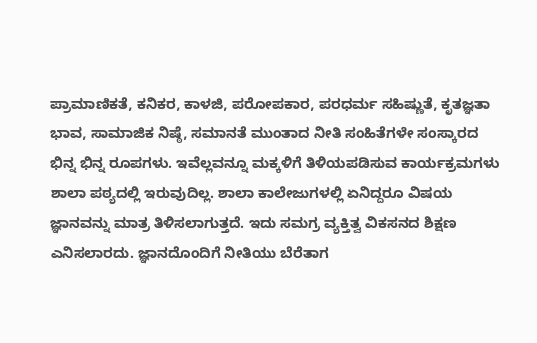ಪ್ರಾಮಾಣಿಕತೆ, ಕನಿಕರ, ಕಾಳಜಿ, ಪರೋಪಕಾರ, ಪರಧರ್ಮ ಸಹಿಷ್ಣುತೆ, ಕೃತಜ್ಞತಾ ಭಾವ, ಸಾಮಾಜಿಕ ನಿಷ್ಠೆ, ಸಮಾನತೆ ಮುಂತಾದ ನೀತಿ ಸಂಹಿತೆಗಳೇ ಸಂಸ್ಕಾರದ ಭಿನ್ನ ಭಿನ್ನ ರೂಪಗಳು. ಇವೆಲ್ಲವನ್ನೂ ಮಕ್ಕಳಿಗೆ ತಿಳಿಯಪಡಿಸುವ ಕಾರ್ಯಕ್ರಮಗಳು ಶಾಲಾ ಪಠ್ಯದಲ್ಲಿ ಇರುವುದಿಲ್ಲ. ಶಾಲಾ ಕಾಲೇಜುಗಳಲ್ಲಿ ಏನಿದ್ದರೂ ವಿಷಯ ಜ್ಞಾನವನ್ನು ಮಾತ್ರ ತಿಳಿಸಲಾಗುತ್ತದೆ. ಇದು ಸಮಗ್ರ ವ್ಯಕ್ತಿತ್ವ ವಿಕಸನದ ಶಿಕ್ಷಣ ಎನಿಸಲಾರದು. ಜ್ಞಾನದೊಂದಿಗೆ ನೀತಿಯು ಬೆರೆತಾಗ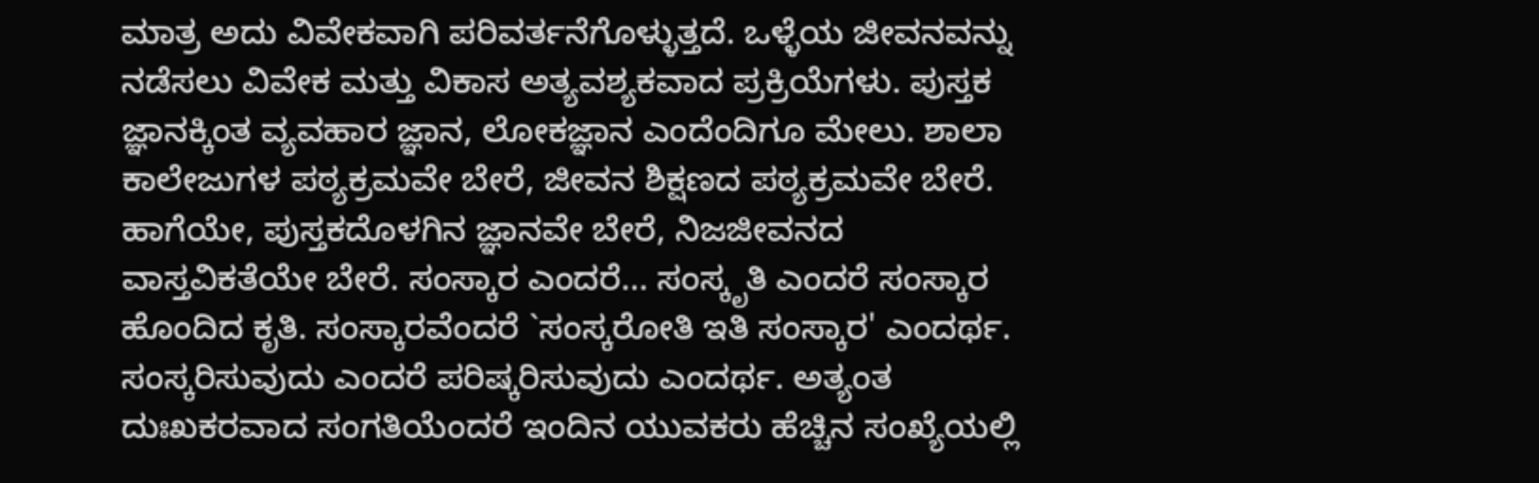ಮಾತ್ರ ಅದು ವಿವೇಕವಾಗಿ ಪರಿವರ್ತನೆಗೊಳ್ಳುತ್ತದೆ. ಒಳ್ಳೆಯ ಜೀವನವನ್ನು ನಡೆಸಲು ವಿವೇಕ ಮತ್ತು ವಿಕಾಸ ಅತ್ಯವಶ್ಯಕವಾದ ಪ್ರಕ್ರಿಯೆಗಳು. ಪುಸ್ತಕ ಜ್ಞಾನಕ್ಕಿಂತ ವ್ಯವಹಾರ ಜ್ಞಾನ, ಲೋಕಜ್ಞಾನ ಎಂದೆಂದಿಗೂ ಮೇಲು. ಶಾಲಾ ಕಾಲೇಜುಗಳ ಪಠ್ಯಕ್ರಮವೇ ಬೇರೆ, ಜೀವನ ಶಿಕ್ಷಣದ ಪಠ್ಯಕ್ರಮವೇ ಬೇರೆ. ಹಾಗೆಯೇ, ಪುಸ್ತಕದೊಳಗಿನ ಜ್ಞಾನವೇ ಬೇರೆ, ನಿಜಜೀವನದ ವಾಸ್ತವಿಕತೆಯೇ ಬೇರೆ. ಸಂಸ್ಕಾರ ಎಂದರೆ... ಸಂಸ್ಕೃತಿ ಎಂದರೆ ಸಂಸ್ಕಾರ ಹೊಂದಿದ ಕೃತಿ. ಸಂಸ್ಕಾರವೆಂದರೆ `ಸಂಸ್ಕರೋತಿ ಇತಿ ಸಂಸ್ಕಾರ' ಎಂದರ್ಥ. ಸಂಸ್ಕರಿಸುವುದು ಎಂದರೆ ಪರಿಷ್ಕರಿಸುವುದು ಎಂದರ್ಥ. ಅತ್ಯಂತ ದುಃಖಕರವಾದ ಸಂಗತಿಯೆಂದರೆ ಇಂದಿನ ಯುವಕರು ಹೆಚ್ಚಿನ ಸಂಖ್ಯೆಯಲ್ಲಿ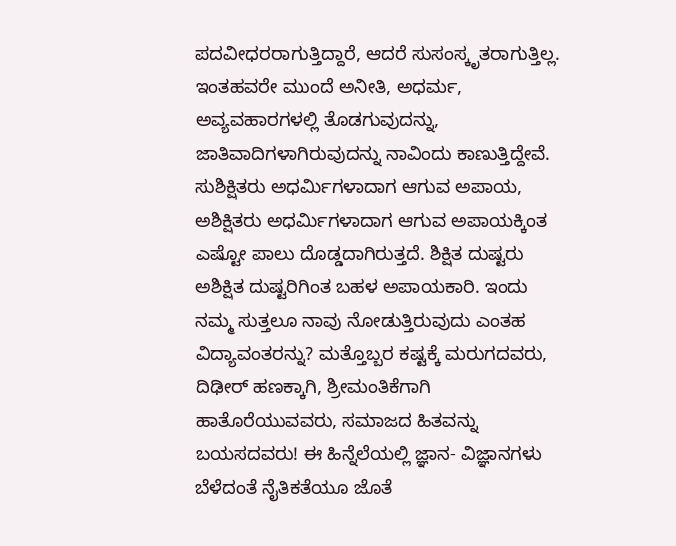ಪದವೀಧರರಾಗುತ್ತಿದ್ದಾರೆ, ಆದರೆ ಸುಸಂಸ್ಕೃತರಾಗುತ್ತಿಲ್ಲ. ಇಂತಹವರೇ ಮುಂದೆ ಅನೀತಿ, ಅಧರ್ಮ, ಅವ್ಯವಹಾರಗಳಲ್ಲಿ ತೊಡಗುವುದನ್ನು, ಜಾತಿವಾದಿಗಳಾಗಿರುವುದನ್ನು ನಾವಿಂದು ಕಾಣುತ್ತಿದ್ದೇವೆ. ಸುಶಿಕ್ಷಿತರು ಅಧರ್ಮಿಗಳಾದಾಗ ಆಗುವ ಅಪಾಯ, ಅಶಿಕ್ಷಿತರು ಅಧರ್ಮಿಗಳಾದಾಗ ಆಗುವ ಅಪಾಯಕ್ಕಿಂತ ಎಷ್ಟೋ ಪಾಲು ದೊಡ್ಡದಾಗಿರುತ್ತದೆ. ಶಿಕ್ಷಿತ ದುಷ್ಟರು ಅಶಿಕ್ಷಿತ ದುಷ್ಟರಿಗಿಂತ ಬಹಳ ಅಪಾಯಕಾರಿ. ಇಂದು ನಮ್ಮ ಸುತ್ತಲೂ ನಾವು ನೋಡುತ್ತಿರುವುದು ಎಂತಹ ವಿದ್ಯಾವಂತರನ್ನು? ಮತ್ತೊಬ್ಬರ ಕಷ್ಟಕ್ಕೆ ಮರುಗದವರು, ದಿಢೀರ್ ಹಣಕ್ಕಾಗಿ, ಶ್ರೀಮಂತಿಕೆಗಾಗಿ ಹಾತೊರೆಯುವವರು, ಸಮಾಜದ ಹಿತವನ್ನು ಬಯಸದವರು! ಈ ಹಿನ್ನೆಲೆಯಲ್ಲಿ ಜ್ಞಾನ- ವಿಜ್ಞಾನಗಳು ಬೆಳೆದಂತೆ ನೈತಿಕತೆಯೂ ಜೊತೆ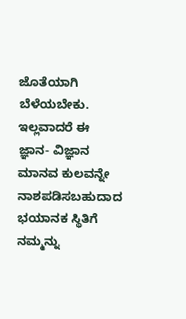ಜೊತೆಯಾಗಿ ಬೆಳೆಯಬೇಕು. ಇಲ್ಲವಾದರೆ ಈ ಜ್ಞಾನ- ವಿಜ್ಞಾನ ಮಾನವ ಕುಲವನ್ನೇ ನಾಶಪಡಿಸಬಹುದಾದ ಭಯಾನಕ ಸ್ಥಿತಿಗೆ ನಮ್ಮನ್ನು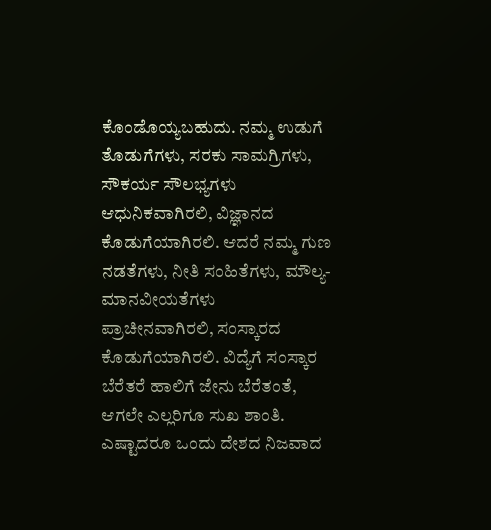ಕೊಂಡೊಯ್ಯಬಹುದು. ನಮ್ಮ ಉಡುಗೆ ತೊಡುಗೆಗಳು, ಸರಕು ಸಾಮಗ್ರಿಗಳು, ಸೌಕರ್ಯ ಸೌಲಭ್ಯಗಳು ಆಧುನಿಕವಾಗಿರಲಿ, ವಿಜ್ಞಾನದ ಕೊಡುಗೆಯಾಗಿರಲಿ. ಆದರೆ ನಮ್ಮ ಗುಣ ನಡತೆಗಳು, ನೀತಿ ಸಂಹಿತೆಗಳು, ಮೌಲ್ಯ- ಮಾನವೀಯತೆಗಳು ಪ್ರಾಚೀನವಾಗಿರಲಿ, ಸಂಸ್ಕಾರದ ಕೊಡುಗೆಯಾಗಿರಲಿ. ವಿದ್ಯೆಗೆ ಸಂಸ್ಕಾರ ಬೆರೆತರೆ ಹಾಲಿಗೆ ಜೇನು ಬೆರೆತಂತೆ, ಆಗಲೇ ಎಲ್ಲರಿಗೂ ಸುಖ ಶಾಂತಿ. ಎಷ್ಟಾದರೂ ಒಂದು ದೇಶದ ನಿಜವಾದ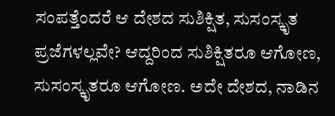ಸಂಪತ್ತೆಂದರೆ ಆ ದೇಶದ ಸುಶಿಕ್ಷಿತ, ಸುಸಂಸ್ಕೃತ ಪ್ರಜೆಗಳಲ್ಲವೇ? ಆದ್ದರಿಂದ ಸುಶಿಕ್ಷಿತರೂ ಆಗೋಣ, ಸುಸಂಸ್ಕೃತರೂ ಆಗೋಣ. ಅದೇ ದೇಶದ, ನಾಡಿನ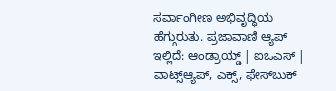ಸರ್ವಾಂಗೀಣ ಅಭಿವೃದ್ಧಿಯ ಹೆಗ್ಗುರುತು. ಪ್ರಜಾವಾಣಿ ಆ್ಯಪ್ ಇಲ್ಲಿದೆ: ಆಂಡ್ರಾಯ್ಡ್ | ಐಒಎಸ್ | ವಾಟ್ಸ್ಆ್ಯಪ್, ಎಕ್ಸ್, ಫೇಸ್‌ಬುಕ್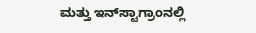ಮತ್ತು ಇನ್‌ಸ್ಟಾಗ್ರಾಂನಲ್ಲಿ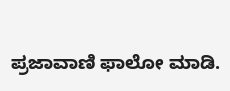ಪ್ರಜಾವಾಣಿ ಫಾಲೋ ಮಾಡಿ.